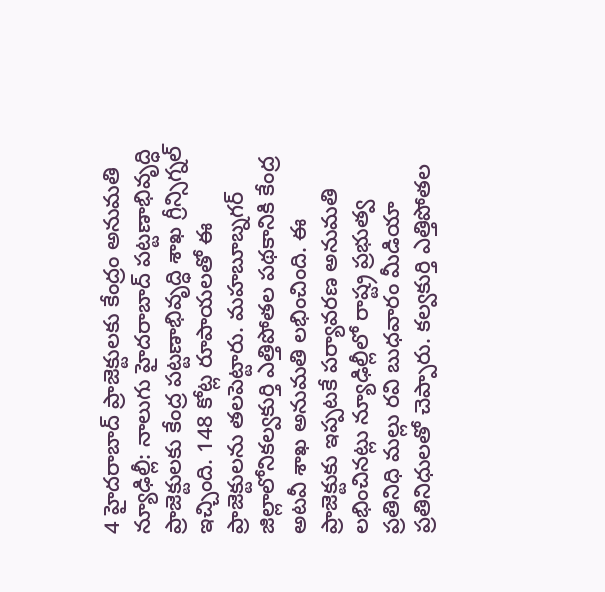4 హైదరాబాద్ ప్రాజెక్టులకు కేంద్రం అనుమతి
న్యూఢిల్లీ: నాలుగు హైదరాబాద్ పట్టణాభివృద్ధి ప్రాజెక్టులకు కేంద్ర పట్టణాభివృద్ధి శాఖ గ్రీన్సిగ్నల్ ఇచ్చింది. 148 కోట్ల రూపాయలతో ఈ ప్రాజెక్టులను తలపెట్టారు. మహబూబ్నగర్ జిల్లాలోనికల్వకుర్తి ఎత్తిపోతల పథకానికి కేంద్ర అటవీ శాఖ అనుమతి లభించింది. ఈ ప్రాజెక్టుకు ఇప్పటకే పర్యావరణ అనుమతి లభించినట్లు న్యూఢిల్లీలో రాష్ట్ర ప్రభుత్వ ప్రతినిధి మల్లు రవి బుధవారం మీడియా ప్రతినిధులతో చెప్పారు. కల్వకుర్తి ఎత్తిపోతల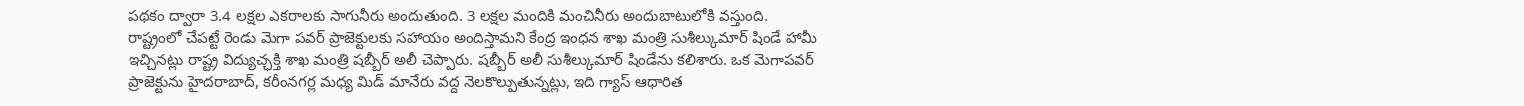పథకం ద్వారా 3.4 లక్షల ఎకరాలకు సాగునీరు అందుతుంది. 3 లక్షల మందికి మంచినీరు అందుబాటులోకి వస్తుంది.
రాష్ట్రంలో చేపట్టే రెండు మెగా పవర్ ప్రాజెక్టులకు సహాయం అందిస్తామని కేంద్ర ఇంధన శాఖ మంత్రి సుశీల్కుమార్ షిండే హామీ ఇచ్చినట్లు రాష్ట్ర విద్యుచ్ఛక్తి శాఖ మంత్రి షబ్బీర్ అలీ చెప్పారు. షబ్బీర్ అలీ సుశీల్కుమార్ షిండేను కలిశారు. ఒక మెగాపవర్ ప్రాజెక్టును హైదరాబాద్, కరీంనగర్ల మధ్య మిడ్ మానేరు వద్ద నెలకొల్పుతున్నట్లు, ఇది గ్యాస్ ఆధారిత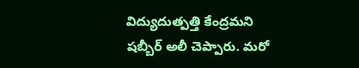విద్యుదుత్పత్తి కేంద్రమని షబ్బీర్ అలీ చెప్పారు. మరో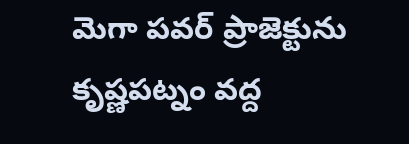మెగా పవర్ ప్రాజెక్టును కృష్ణపట్నం వద్ద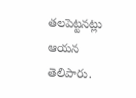తలపెట్టనట్లు ఆయన తెలిపారు.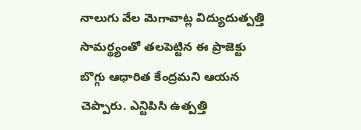నాలుగు వేల మెగావాట్ల విద్యుదుత్పత్తి సామర్థ్యంతో తలపెట్టిన ఈ ప్రాజెక్టు బొగ్గు ఆధారిత కేంద్రమని ఆయన చెప్పారు. ఎన్టిపిసి ఉత్పత్తి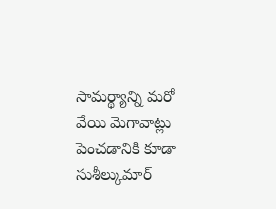సామర్థ్యాన్ని మరో వేయి మెగావాట్లు పెంచడానికి కూడా సుశీల్కుమార్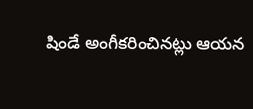షిండే అంగీకరించినట్లు ఆయన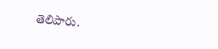తెలిపారు.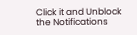Click it and Unblock the Notifications